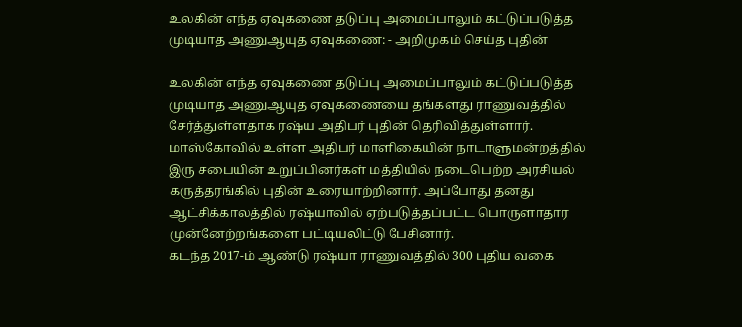உலகின் எந்த ஏவுகணை தடுப்பு அமைப்பாலும் கட்டுப்படுத்த முடியாத அணுஆயுத ஏவுகணை: - அறிமுகம் செய்த புதின்

உலகின் எந்த ஏவுகணை தடுப்பு அமைப்பாலும் கட்டுப்படுத்த முடியாத அணுஆயுத ஏவுகணையை தங்களது ராணுவத்தில் சேர்த்துள்ளதாக ரஷ்ய அதிபர் புதின் தெரிவித்துள்ளார். மாஸ்கோவில் உள்ள அதிபர் மாளிகையின் நாடாளுமன்றத்தில் இரு சபையின் உறுப்பினர்கள் மத்தியில் நடைபெற்ற அரசியல் கருத்தரங்கில் புதின் உரையாற்றினார். அப்போது தனது ஆட்சிக்காலத்தில் ரஷ்யாவில் ஏற்படுத்தப்பட்ட பொருளாதார முன்னேற்றங்களை பட்டியலிட்டு பேசினார்.
கடந்த 2017-ம் ஆண்டு ரஷ்யா ராணுவத்தில் 300 புதிய வகை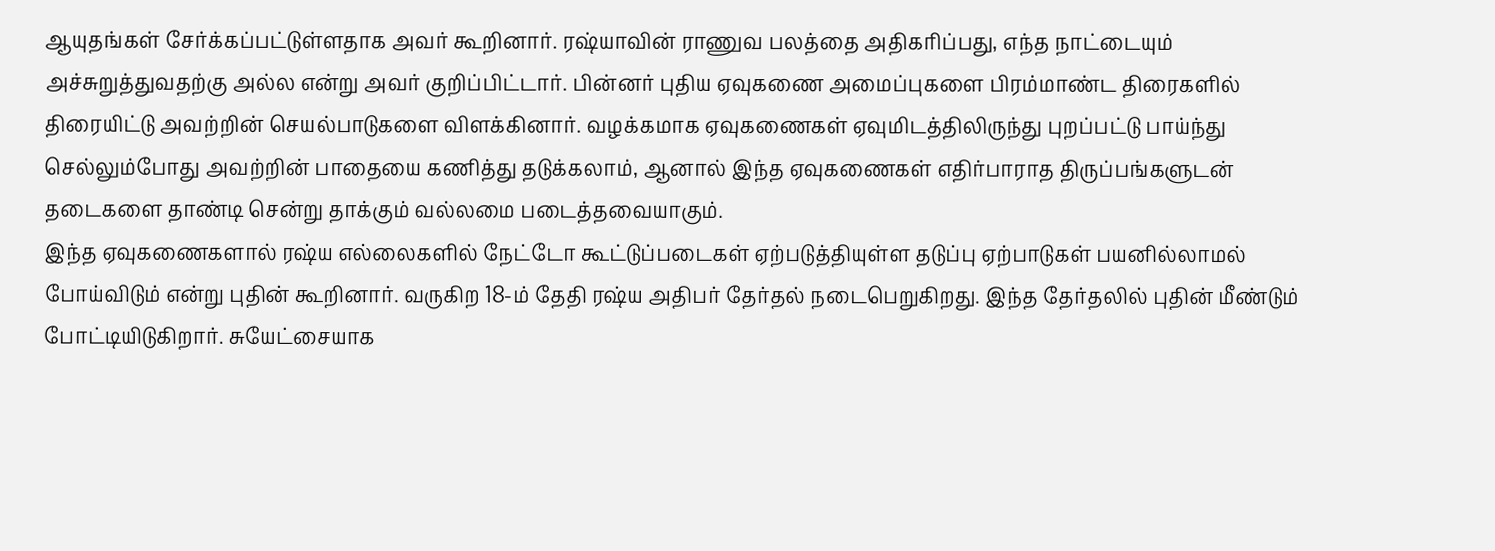ஆயுதங்கள் சேர்க்கப்பட்டுள்ளதாக அவர் கூறினார். ரஷ்யாவின் ராணுவ பலத்தை அதிகரிப்பது, எந்த நாட்டையும் அச்சுறுத்துவதற்கு அல்ல என்று அவர் குறிப்பிட்டார். பின்னர் புதிய ஏவுகணை அமைப்புகளை பிரம்மாண்ட திரைகளில் திரையிட்டு அவற்றின் செயல்பாடுகளை விளக்கினார். வழக்கமாக ஏவுகணைகள் ஏவுமிடத்திலிருந்து புறப்பட்டு பாய்ந்து செல்லும்போது அவற்றின் பாதையை கணித்து தடுக்கலாம், ஆனால் இந்த ஏவுகணைகள் எதிர்பாராத திருப்பங்களுடன் தடைகளை தாண்டி சென்று தாக்கும் வல்லமை படைத்தவையாகும்.
இந்த ஏவுகணைகளால் ரஷ்ய எல்லைகளில் நேட்டோ கூட்டுப்படைகள் ஏற்படுத்தியுள்ள தடுப்பு ஏற்பாடுகள் பயனில்லாமல் போய்விடும் என்று புதின் கூறினார். வருகிற 18-ம் தேதி ரஷ்ய அதிபர் தேர்தல் நடைபெறுகிறது. இந்த தேர்தலில் புதின் மீண்டும் போட்டியிடுகிறார். சுயேட்சையாக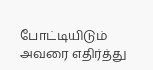போட்டியிடும் அவரை எதிர்த்து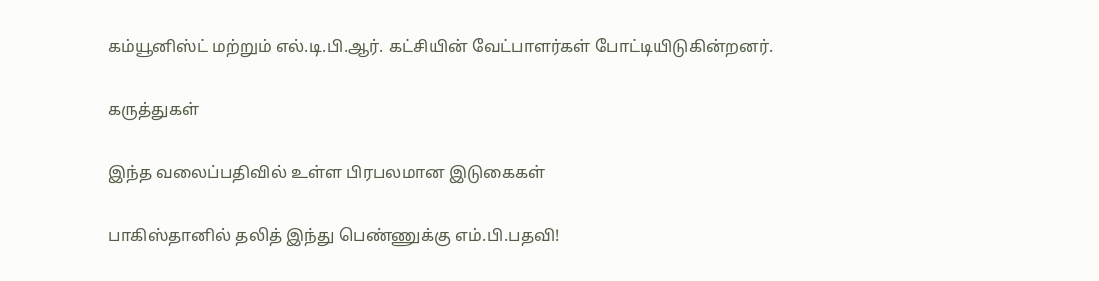கம்யூனிஸ்ட் மற்றும் எல்.டி.பி.ஆர். கட்சியின் வேட்பாளர்கள் போட்டியிடுகின்றனர்.

கருத்துகள்

இந்த வலைப்பதிவில் உள்ள பிரபலமான இடுகைகள்

பாகிஸ்தானில் தலித் இந்து பெண்ணுக்கு எம்.பி.பதவி!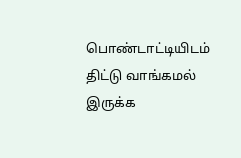பொண்டாட்டியிடம் திட்டு வாங்கமல் இருக்க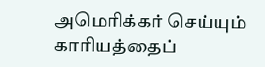அமெரிக்கர் செய்யும் காரியத்தைப்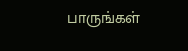பாருங்கள்